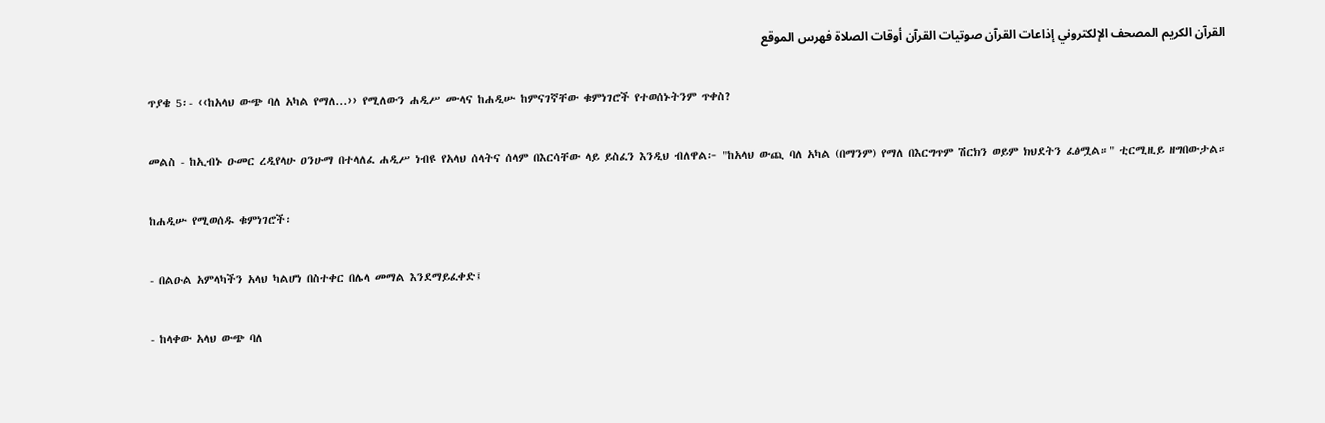القرآن الكريم المصحف الإلكتروني إذاعات القرآن صوتيات القرآن أوقات الصلاة فهرس الموقع

ጥያቄ 5፡- ‹‹ከአላህ ውጭ ባለ አካል የማለ...›› የሚለውን ሐዲሥ ሙላና ከሐዲሡ ከምናገኛቸው ቁምነገሮች የተወሰኑትንም ጥቀስ?

መልስ - ከኢብኑ ዑመር ረዲየላሁ ዐንሁማ በተላለፈ ሐዲሥ ነብዩ የአላህ ሰላትና ሰላም በእርሳቸው ላይ ይስፈን እንዲህ ብለዋል፦ "ከአላህ ውጪ ባለ አካል (በማንም) የማለ በእርግጥም ሽርክን ወይም ክህደትን ፈፅሟል።" ቲርሚዚይ ዘግበውታል።

ከሐዲሡ የሚወሰዱ ቁምነገሮች፡

- በልዑል አምላካችን አላህ ካልሆነ በስተቀር በሌላ መማል እንደማይፈቀድ፤

- ከላቀው አላህ ውጭ ባለ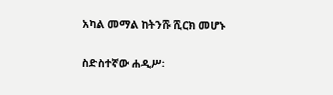አካል መማል ከትንሹ ሺርክ መሆኑ

ስድስተኛው ሐዲሥ፡